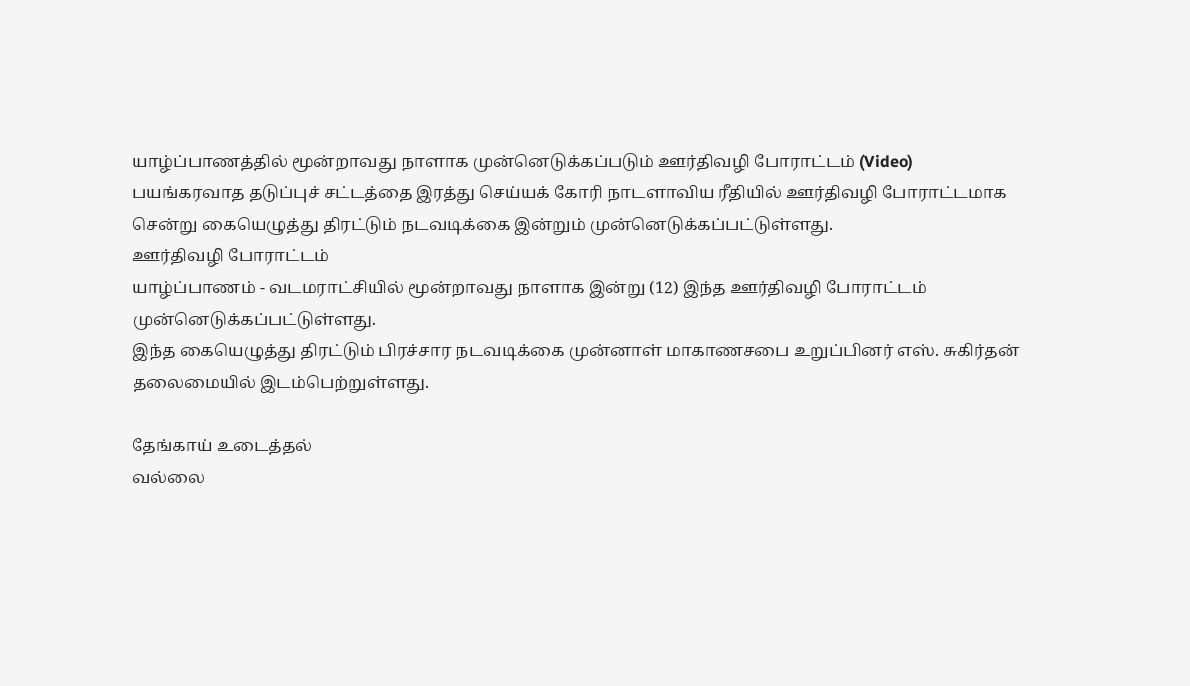யாழ்ப்பாணத்தில் மூன்றாவது நாளாக முன்னெடுக்கப்படும் ஊர்திவழி போராட்டம் (Video)
பயங்கரவாத தடுப்புச் சட்டத்தை இரத்து செய்யக் கோரி நாடளாவிய ரீதியில் ஊர்திவழி போராட்டமாக சென்று கையெழுத்து திரட்டும் நடவடிக்கை இன்றும் முன்னெடுக்கப்பட்டுள்ளது.
ஊர்திவழி போராட்டம்
யாழ்ப்பாணம் - வடமராட்சியில் மூன்றாவது நாளாக இன்று (12) இந்த ஊர்திவழி போராட்டம் முன்னெடுக்கப்பட்டுள்ளது.
இந்த கையெழுத்து திரட்டும் பிரச்சார நடவடிக்கை முன்னாள் மாகாணசபை உறுப்பினர் எஸ். சுகிர்தன் தலைமையில் இடம்பெற்றுள்ளது.

தேங்காய் உடைத்தல்
வல்லை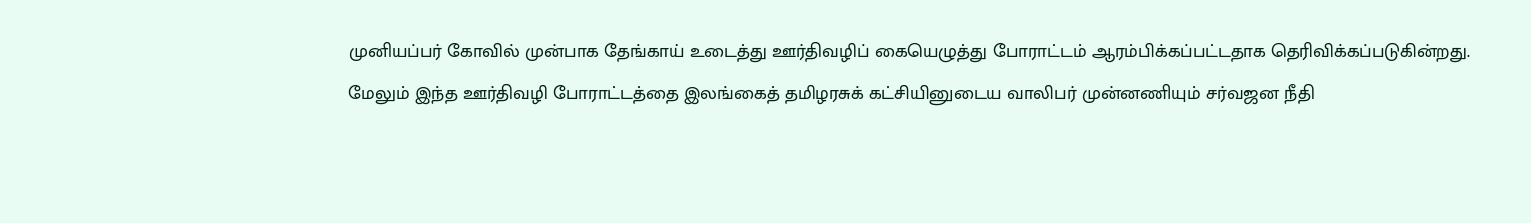முனியப்பர் கோவில் முன்பாக தேங்காய் உடைத்து ஊர்திவழிப் கையெழுத்து போராட்டம் ஆரம்பிக்கப்பட்டதாக தெரிவிக்கப்படுகின்றது.
மேலும் இந்த ஊர்திவழி போராட்டத்தை இலங்கைத் தமிழரசுக் கட்சியினுடைய வாலிபர் முன்னணியும் சர்வஜன நீதி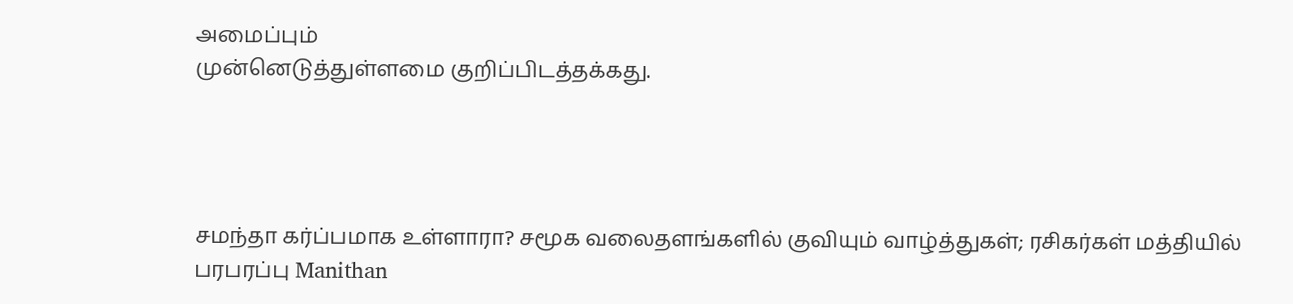அமைப்பும்
முன்னெடுத்துள்ளமை குறிப்பிடத்தக்கது.




சமந்தா கர்ப்பமாக உள்ளாரா? சமூக வலைதளங்களில் குவியும் வாழ்த்துகள்; ரசிகர்கள் மத்தியில் பரபரப்பு Manithan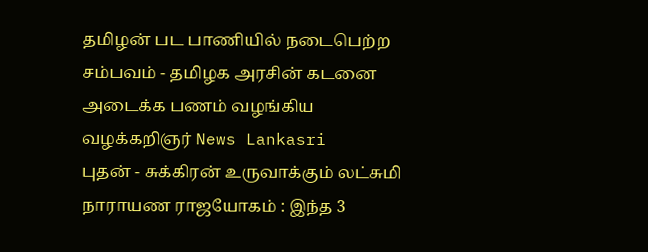தமிழன் பட பாணியில் நடைபெற்ற சம்பவம் - தமிழக அரசின் கடனை அடைக்க பணம் வழங்கிய வழக்கறிஞர் News Lankasri
புதன் - சுக்கிரன் உருவாக்கும் லட்சுமி நாராயண ராஜயோகம் : இந்த 3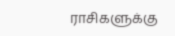ராசிகளுக்கு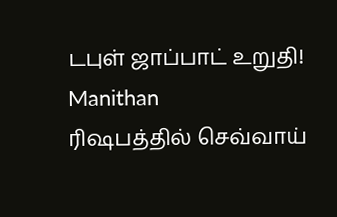டபுள் ஜாப்பாட் உறுதி! Manithan
ரிஷபத்தில் செவ்வாய்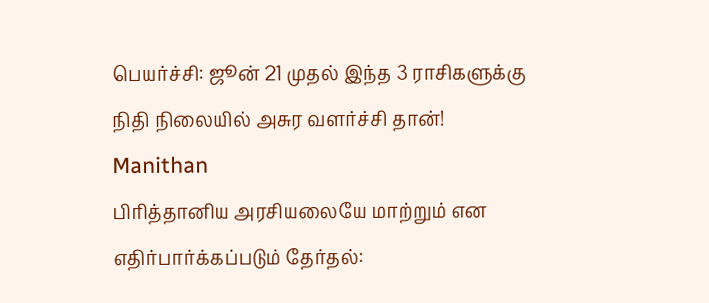பெயர்ச்சி: ஜூன் 21 முதல் இந்த 3 ராசிகளுக்கு நிதி நிலையில் அசுர வளர்ச்சி தான்! Manithan
பிரித்தானிய அரசியலையே மாற்றும் என எதிர்பார்க்கப்படும் தேர்தல்: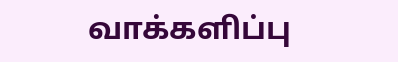வாக்களிப்பு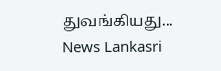துவங்கியது... News Lankasri